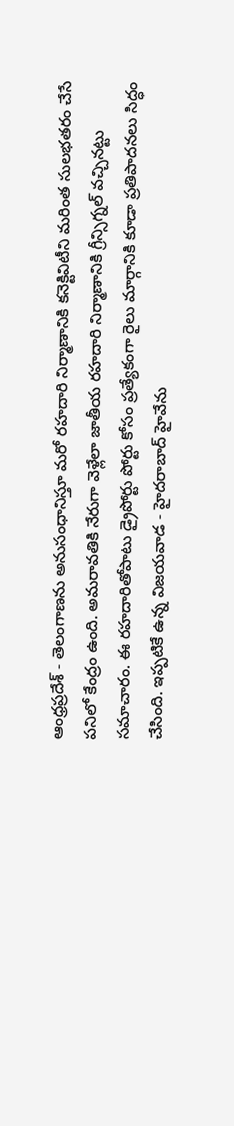ఆంధ్రప్రదేశ్ - తెలంగాణను అనుసంధానిస్తూ మరో రహదారి నిర్మాణానికి కనెక్టివిటీని మరింత సులభతరం చేసే పనిలో కేంద్రం ఉంది. అమరావతికి నేరుగా వెళ్లేలా జాతీయ రహదారి నిర్మాణానికి గ్రీన్సిగ్నల్ వచ్చినట్టు సమాచారం. ఈ రహదారితోపాటు డ్రైపోర్టు పోర్టు కోసం ప్రత్యేకంగా రైలు మార్గానికి కూడా ప్రతిపాదనలు సిద్ధం చేసింది. ఇప్పటికే ఉన్న విజయవాడ - హైదరాబాద్ హైవేను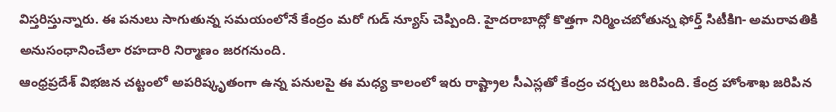విస్తరిస్తున్నారు. ఈ పనులు సాగుతున్న సమయంలోనే కేంద్రం మరో గుడ్ న్యూస్ చెప్పింది. హైదరాబాద్లో కొత్తగా నిర్మించబోతున్న ఫోర్త్ సిటీకిn- అమరావతికి అనుసంధానించేలా రహదారి నిర్మాణం జరగనుంది.
ఆంధ్రప్రదేశ్ విభజన చట్టంలో అపరిష్కృతంగా ఉన్న పనులపై ఈ మధ్య కాలంలో ఇరు రాష్ట్రాల సీఎస్లతో కేంద్రం చర్చలు జరిపింది. కేంద్ర హోంశాఖ జరిపిన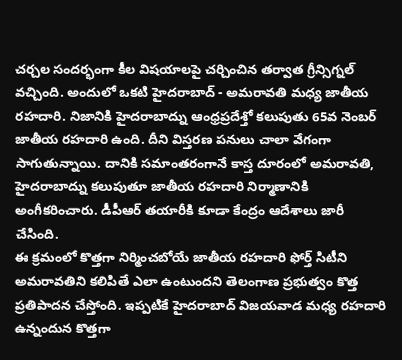చర్చల సందర్భంగా కీల విషయాలపై చర్చించిన తర్వాత గ్రీన్సిగ్నల్ వచ్చింది. అందులో ఒకటి హైదరాబాద్ - అమరావతి మధ్య జాతీయ రహదారి. నిజానికి హైదరాబాద్ను ఆంధ్రప్రదేశ్తో కలుపుతు 65వ నెంబర్ జాతీయ రహదారి ఉంది. దీని విస్తరణ పనులు చాలా వేగంగా సాగుతున్నాయి. దానికి సమాంతరంగానే కాస్త దూరంలో అమరావతి, హైదరాబాద్ను కలుపుతూ జాతీయ రహదారి నిర్మాణానికి అంగీకరించారు. డీపీఆర్ తయారీకి కూడా కేంద్రం ఆదేశాలు జారీ చేసింది.
ఈ క్రమంలో కొత్తగా నిర్మించబోయే జాతీయ రహదారి ఫోర్త్ సిటీని అమరావతిని కలిపితే ఎలా ఉంటుందని తెలంగాణ ప్రభుత్వం కొత్త ప్రతిపాదన చేస్తోంది. ఇప్పటికే హైదరాబాద్ విజయవాడ మధ్య రహదారి ఉన్నందున కొత్తగా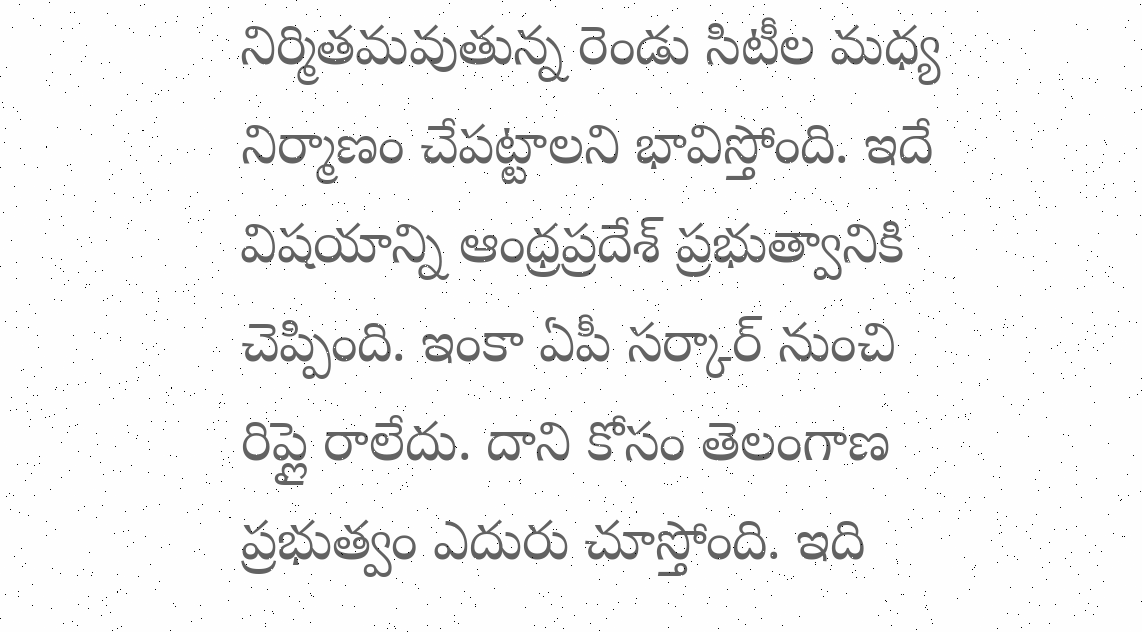నిర్మితమవుతున్న రెండు సిటీల మధ్య నిర్మాణం చేపట్టాలని భావిస్తోంది. ఇదే విషయాన్ని ఆంధ్రప్రదేశ్ ప్రభుత్వానికి చెప్పింది. ఇంకా ఏపీ సర్కార్ నుంచి రిప్లై రాలేదు. దాని కోసం తెలంగాణ ప్రభుత్వం ఎదురు చూస్తోంది. ఇది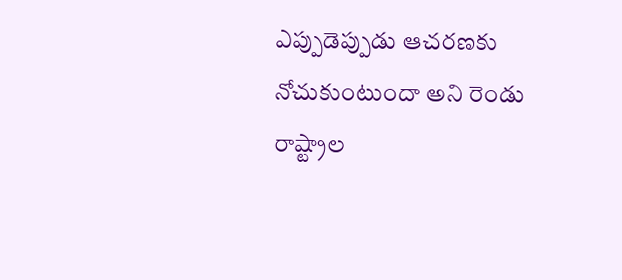ఎప్పుడెప్పుడు ఆచరణకు నోచుకుంటుందా అని రెండు రాష్ట్రాల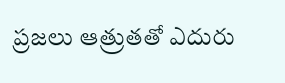ప్రజలు ఆత్రుతతో ఎదురు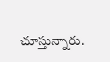చూస్తున్నారు.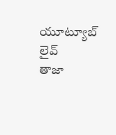యూట్యూబ్ లైవ్
తాజా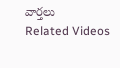వార్తలు
Related Videos